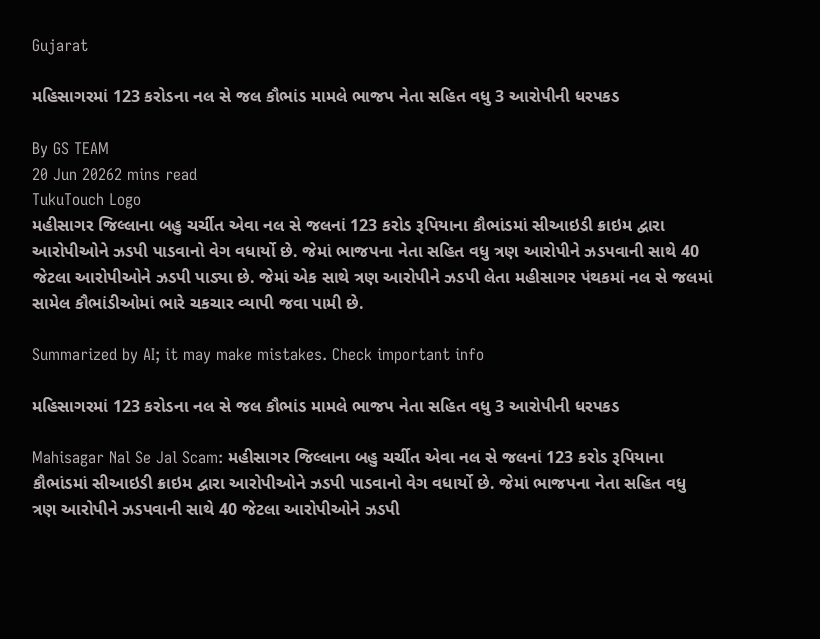Gujarat

મહિસાગરમાં 123 કરોડના નલ સે જલ કૌભાંડ મામલે ભાજપ નેતા સહિત વધુ 3 આરોપીની ધરપકડ

By GS TEAM
20 Jun 20262 mins read
TukuTouch Logo
મહીસાગર જિલ્લાના બહુ ચર્ચીત એવા નલ સે જલનાં 123 કરોડ રૂપિયાના કૌભાંડમાં સીઆઇડી ક્રાઇમ દ્વારા આરોપીઓને ઝડપી પાડવાનો વેગ વધાર્યો છે. જેમાં ભાજપના નેતા સહિત વધુ ત્રણ આરોપીને ઝડપવાની સાથે 40 જેટલા આરોપીઓને ઝડપી પાડ્યા છે. જેમાં એક સાથે ત્રણ આરોપીને ઝડપી લેતા મહીસાગર પંથકમાં નલ સે જલમાં સામેલ કૌભાંડીઓમાં ભારે ચકચાર વ્યાપી જવા પામી છે.

Summarized by AI; it may make mistakes. Check important info

મહિસાગરમાં 123 કરોડના નલ સે જલ કૌભાંડ મામલે ભાજપ નેતા સહિત વધુ 3 આરોપીની ધરપકડ

Mahisagar Nal Se Jal Scam: મહીસાગર જિલ્લાના બહુ ચર્ચીત એવા નલ સે જલનાં 123 કરોડ રૂપિયાના કૌભાંડમાં સીઆઇડી ક્રાઇમ દ્વારા આરોપીઓને ઝડપી પાડવાનો વેગ વધાર્યો છે. જેમાં ભાજપના નેતા સહિત વધુ ત્રણ આરોપીને ઝડપવાની સાથે 40 જેટલા આરોપીઓને ઝડપી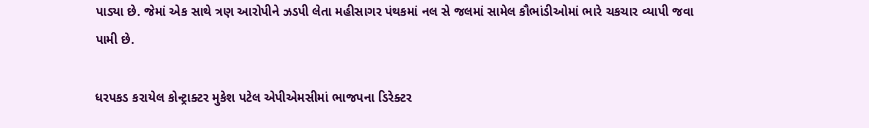પાડ્યા છે. જેમાં એક સાથે ત્રણ આરોપીને ઝડપી લેતા મહીસાગર પંથકમાં નલ સે જલમાં સામેલ કૌભાંડીઓમાં ભારે ચકચાર વ્યાપી જવા પામી છે.

ધરપકડ કરાયેલ કોન્ટ્રાક્ટર મુકેશ પટેલ એપીએમસીમાં ભાજપના ડિરેક્ટર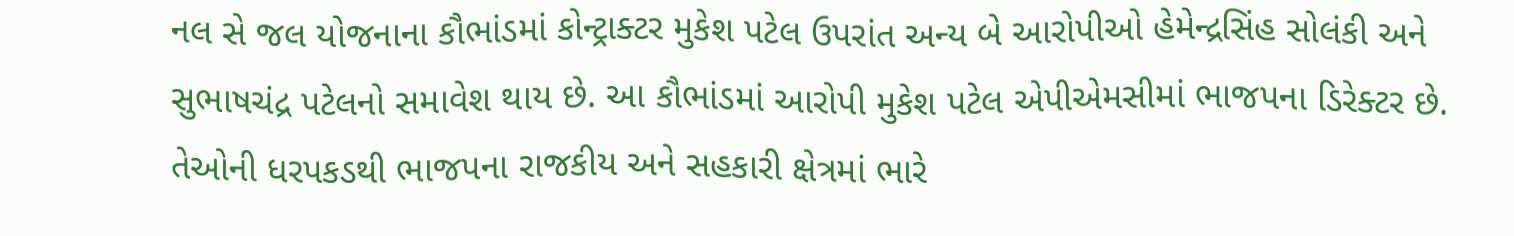નલ સે જલ યોજનાના કૌભાંડમાં કોન્ટ્રાક્ટર મુકેશ પટેલ ઉપરાંત અન્ય બે આરોપીઓ હેમેન્દ્રસિંહ સોલંકી અને સુભાષચંદ્ર પટેલનો સમાવેશ થાય છે. આ કૌભાંડમાં આરોપી મુકેશ પટેલ એપીએમસીમાં ભાજપના ડિરેક્ટર છે. તેઓની ધરપકડથી ભાજપના રાજકીય અને સહકારી ક્ષેત્રમાં ભારે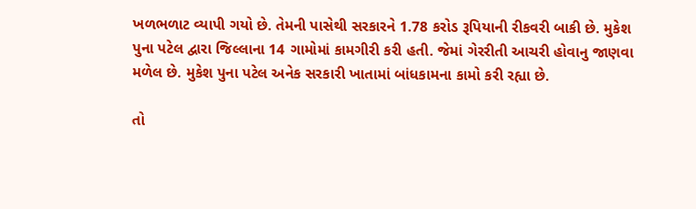ખળભળાટ વ્યાપી ગયો છે. તેમની પાસેથી સરકારને 1.78 કરોડ રૂપિયાની રીકવરી બાકી છે. મુકેશ પુના પટેલ દ્વારા જિલ્લાના 14 ગામોમાં કામગીરી કરી હતી. જેમાં ગેરરીતી આચરી હોવાનુ જાણવા મળેલ છે. મુકેશ પુના પટેલ અનેક સરકારી ખાતામાં બાંધકામના કામો કરી રહ્યા છે.

તો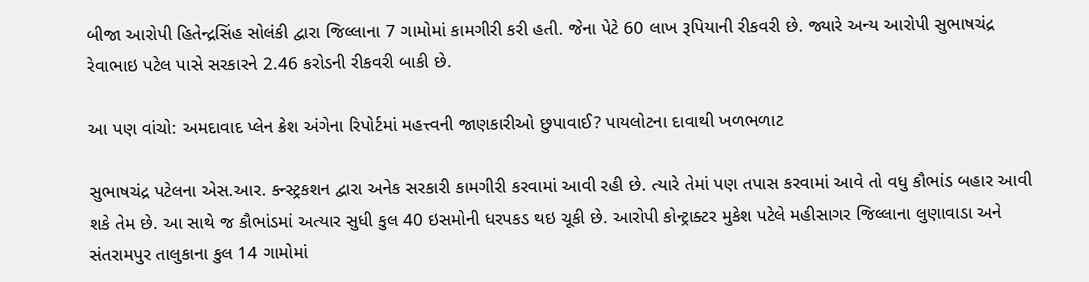બીજા આરોપી હિતેન્દ્રસિંહ સોલંકી દ્વારા જિલ્લાના 7 ગામોમાં કામગીરી કરી હતી. જેના પેટે 60 લાખ રૂપિયાની રીકવરી છે. જ્યારે અન્ય આરોપી સુભાષચંદ્ર રેવાભાઇ પટેલ પાસે સરકારને 2.46 કરોડની રીકવરી બાકી છે.

આ પણ વાંચો: અમદાવાદ પ્લેન ક્રેશ અંગેના રિપોર્ટમાં મહત્ત્વની જાણકારીઓ છુપાવાઈ? પાયલોટના દાવાથી ખળભળાટ

સુભાષચંદ્ર પટેલના એસ.આર. કન્સ્ટ્રકશન દ્વારા અનેક સરકારી કામગીરી કરવામાં આવી રહી છે. ત્યારે તેમાં પણ તપાસ કરવામાં આવે તો વધુ કૌભાંડ બહાર આવી શકે તેમ છે. આ સાથે જ કૌભાંડમાં અત્યાર સુધી કુલ 40 ઇસમોની ધરપકડ થઇ ચૂકી છે. આરોપી કોન્ટ્રાક્ટર મુકેશ પટેલે મહીસાગર જિલ્લાના લુણાવાડા અને સંતરામપુર તાલુકાના કુલ 14 ગામોમાં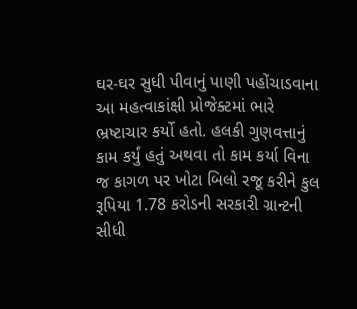ઘર-ઘર સુધી પીવાનું પાણી પહોંચાડવાના આ મહત્વાકાંક્ષી પ્રોજેક્ટમાં ભારે ભ્રષ્ટાચાર કર્યો હતો. હલકી ગુણવત્તાનું કામ કર્યું હતું અથવા તો કામ કર્યા વિના જ કાગળ પર ખોટા બિલો રજૂ કરીને કુલ રૂપિયા 1.78 કરોડની સરકારી ગ્રાન્ટની સીધી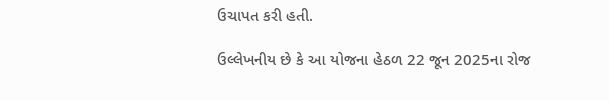ઉચાપત કરી હતી.

ઉલ્લેખનીય છે કે આ યોજના હેઠળ 22 જૂન 2025ના રોજ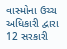વાસ્મોના ઉચ્ચ અધિકારી દ્વારા 12 સરકારી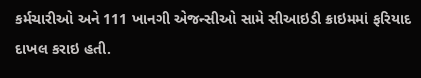કર્મચારીઓ અને 111 ખાનગી એજન્સીઓ સામે સીઆઇડી ક્રાઇમમાં ફરિયાદ દાખલ કરાઇ હતી.